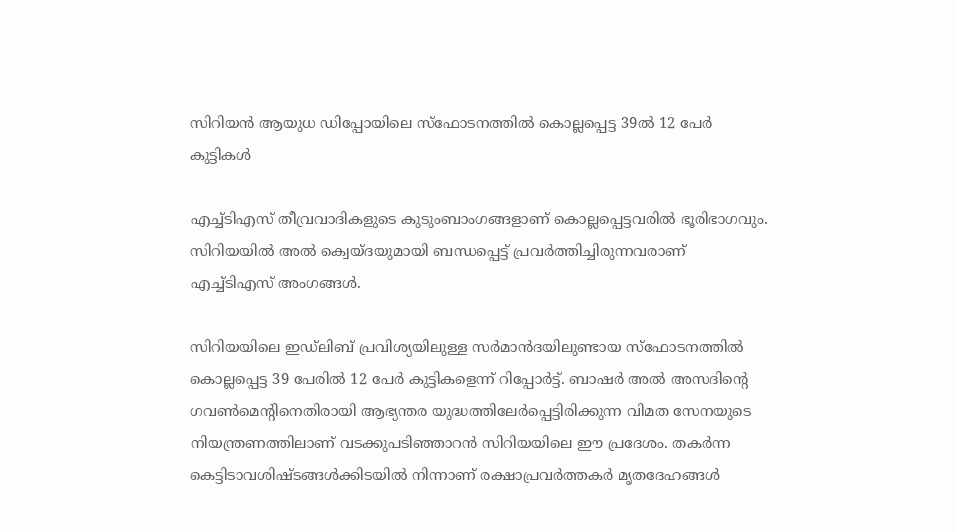സിറിയന്‍ ആയുധ ഡിപ്പോയിലെ സ്‌ഫോടനത്തില്‍ കൊല്ലപ്പെട്ട 39ല്‍ 12 പേര്‍ കുട്ടികള്‍

എച്ച്ടിഎസ് തീവ്രവാദികളുടെ കുടുംബാംഗങ്ങളാണ് കൊല്ലപ്പെട്ടവരില്‍ ഭൂരിഭാഗവും. സിറിയയില്‍ അല്‍ ക്വെയ്ദയുമായി ബന്ധപ്പെട്ട് പ്രവര്‍ത്തിച്ചിരുന്നവരാണ് എച്ച്ടിഎസ് അംഗങ്ങള്‍.

സിറിയയിലെ ഇഡ്‌ലിബ് പ്രവിശ്യയിലുള്ള സര്‍മാന്‍ദയിലുണ്ടായ സ്‌ഫോടനത്തില്‍ കൊല്ലപ്പെട്ട 39 പേരില്‍ 12 പേര്‍ കുട്ടികളെന്ന് റിപ്പോര്‍ട്ട്. ബാഷര്‍ അല്‍ അസദിന്റെ ഗവണ്‍മെന്റിനെതിരായി ആഭ്യന്തര യുദ്ധത്തിലേര്‍പ്പെട്ടിരിക്കുന്ന വിമത സേനയുടെ നിയന്ത്രണത്തിലാണ് വടക്കുപടിഞ്ഞാറന്‍ സിറിയയിലെ ഈ പ്രദേശം. തകര്‍ന്ന കെട്ടിടാവശിഷ്ടങ്ങള്‍ക്കിടയില്‍ നിന്നാണ് രക്ഷാപ്രവര്‍ത്തകര്‍ മൃതദേഹങ്ങള്‍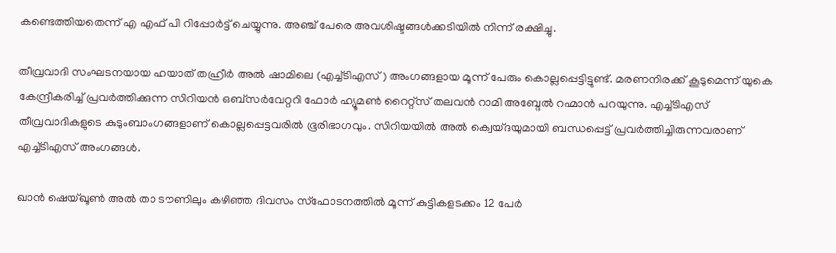കണ്ടെത്തിയതെന്ന് എ എഫ് പി റിപ്പോര്‍ട്ട് ചെയ്യുന്നു. അഞ്ച് പേരെ അവശിഷ്ടങ്ങള്‍ക്കടിയില്‍ നിന്ന് രക്ഷിച്ചു.

തീവ്രവാദി സംഘടനയായ ഹയാത് തഹ്രീര്‍ അല്‍ ഷാമിലെ (എച്ച്ടിഎസ്) അംഗങ്ങളായ മൂന്ന് പേരും കൊല്ലപ്പെട്ടിട്ടുണ്ട്. മരണനിരക്ക് കൂടുമെന്ന് യുകെ കേന്ദ്രീകരിച്ച് പ്രവര്‍ത്തിക്കുന്ന സിറിയന്‍ ഒബ്‌സര്‍വേറ്ററി ഫോര്‍ ഹ്യൂമണ്‍ റൈറ്റ്‌സ് തലവന്‍ റാമി അബ്ദേല്‍ റഹ്മാന്‍ പറയുന്നു. എച്ച്ടിഎസ് തീവ്രവാദികളുടെ കുടുംബാംഗങ്ങളാണ് കൊല്ലപ്പെട്ടവരില്‍ ഭൂരിഭാഗവും. സിറിയയില്‍ അല്‍ ക്വെയ്ദയുമായി ബന്ധപ്പെട്ട് പ്രവര്‍ത്തിച്ചിരുന്നവരാണ് എച്ച്ടിഎസ് അംഗങ്ങള്‍.

ഖാന്‍ ഷെയ്ഖൂണ്‍ അല്‍ താ ടൗണിലും കഴിഞ്ഞ ദിവസം സ്‌ഫോടനത്തില്‍ മൂന്ന് കുട്ടികളടക്കം 12 പേര്‍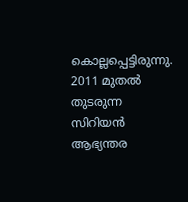കൊല്ലപ്പെട്ടിരുന്നു. 2011 മുതല്‍ തുടരുന്ന സിറിയന്‍ ആഭ്യന്തര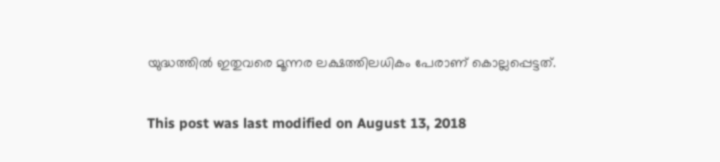യുദ്ധത്തില്‍ ഇതുവരെ മൂന്നര ലക്ഷത്തിലധികം പേരാണ് കൊല്ലപ്പെട്ടത്.

This post was last modified on August 13, 2018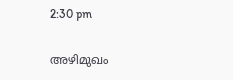2:30 pm

അഴിമുഖം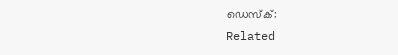ഡെസ്ക്:
Related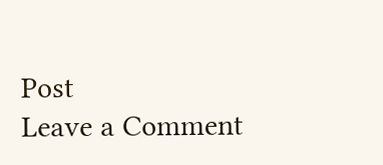Post
Leave a Comment